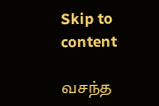Skip to content

வசந்த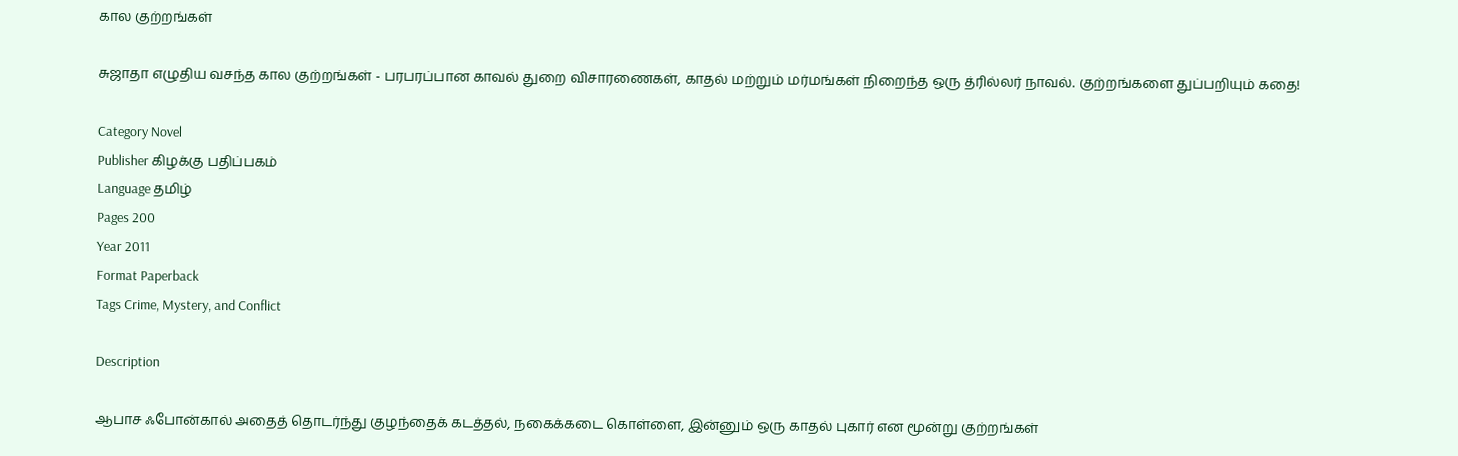கால குற்றங்கள்

சுஜாதா எழுதிய வசந்த கால குற்றங்கள் - பரபரப்பான காவல் துறை விசாரணைகள், காதல் மற்றும் மர்மங்கள் நிறைந்த ஒரு த்ரில்லர் நாவல். குற்றங்களை துப்பறியும் கதை!

Category Novel
Publisher கிழக்கு பதிப்பகம்
Language தமிழ்
Pages 200
Year 2011
Format Paperback
Tags Crime, Mystery, and Conflict

Description

ஆபாச ஃபோன்கால் அதைத் தொடர்ந்து குழந்தைக் கடத்தல், நகைக்கடை கொள்ளை, இன்னும் ஒரு காதல் புகார் என மூன்று குற்றங்கள்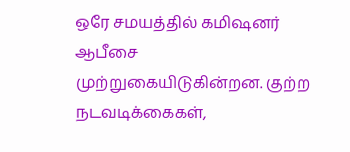ஒரே சமயத்தில் கமிஷனர் ஆபீசை முற்றுகையிடுகின்றன. குற்ற நடவடிக்கைகள்,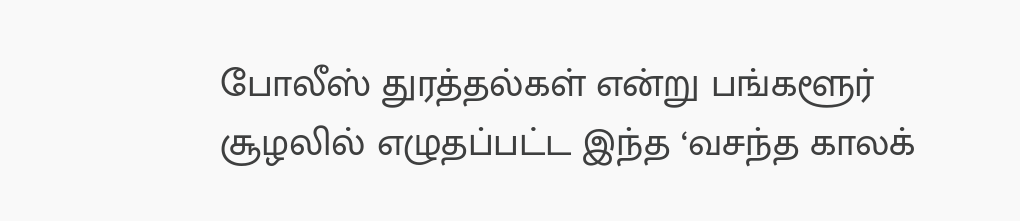போலீஸ் துரத்தல்கள் என்று பங்களூர் சூழலில் எழுதப்பட்ட இந்த ‘வசந்த காலக்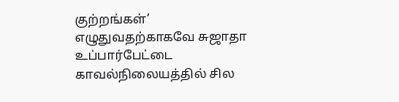குற்றங்கள்’ எழுதுவதற்காகவே சுஜாதா உப்பார்பேட்டை காவல்நிலையத்தில் சில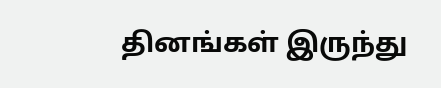தினங்கள் இருந்து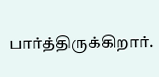பார்த்திருக்கிறார்.